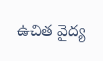ఉచిత వైద్య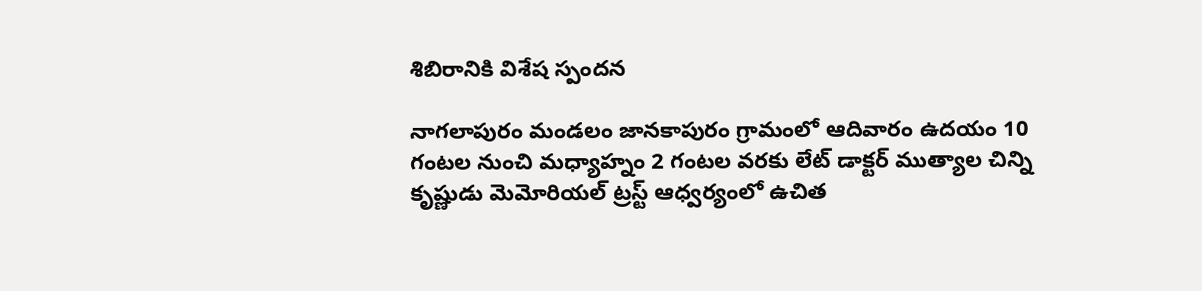శిబిరానికి విశేష స్పందన

నాగలాపురం మండలం జానకాపురం గ్రామంలో ఆదివారం ఉదయం 10 గంటల నుంచి మధ్యాహ్నం 2 గంటల వరకు లేట్ డాక్టర్ ముత్యాల చిన్ని కృష్ణుడు మెమోరియల్ ట్రస్ట్ ఆధ్వర్యంలో ఉచిత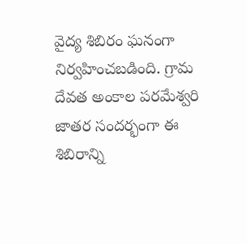వైద్య శిబిరం ఘనంగా నిర్వహించబడింది. గ్రామ దేవత అంకాల పరమేశ్వరి జాతర సందర్భంగా ఈ శిబిరాన్ని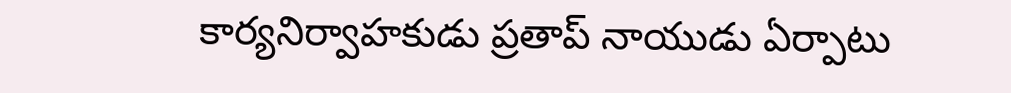కార్యనిర్వాహకుడు ప్రతాప్ నాయుడు ఏర్పాటు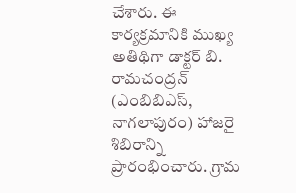చేశారు. ఈ కార్యక్రమానికి ముఖ్య అతిథిగా డాక్టర్ బి. రామచంద్రన్ (ఎంబిబిఎస్, నాగలాపురం) హాజరై శిబిరాన్ని ప్రారంభించారు. గ్రామ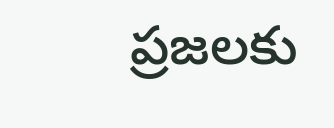ప్రజలకు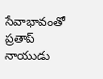సేవాభావంతో ప్రతాప్ నాయుడు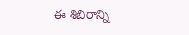ఈ శిబిరాన్ని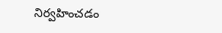నిర్వహించడం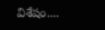విశేషం....